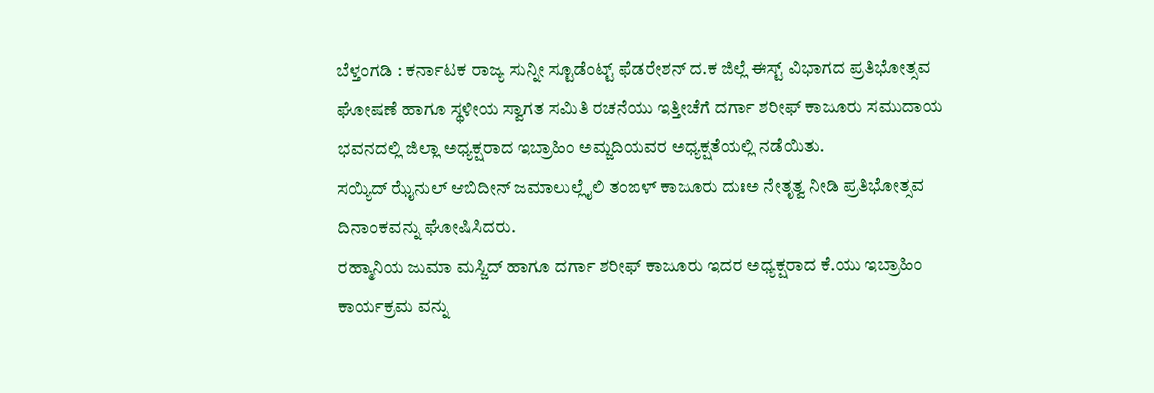ಬೆಳ್ತಂಗಡಿ : ಕರ್ನಾಟಕ ರಾಜ್ಯ ಸುನ್ನೀ ಸ್ಟೂಡೆಂಟ್ಟ್ ಫೆಡರೇಶನ್ ದ.ಕ ಜಿಲ್ಲೆ ಈಸ್ಟ್ ವಿಭಾಗದ ಪ್ರತಿಭೋತ್ಸವ ಘೋಷಣೆ ಹಾಗೂ ಸ್ಥಳೀಯ ಸ್ವಾಗತ ಸಮಿತಿ ರಚನೆಯು ಇತ್ತೀಚೆಗೆ ದರ್ಗಾ ಶರೀಫ್ ಕಾಜೂರು ಸಮುದಾಯ ಭವನದಲ್ಲಿ ಜಿಲ್ಲಾ ಅಧ್ಯಕ್ಷರಾದ ಇಬ್ರಾಹಿಂ ಅಮ್ಜದಿಯವರ ಅಧ್ಯಕ್ಷತೆಯಲ್ಲಿ ನಡೆಯಿತು.
ಸಯ್ಯಿದ್ ಝೈನುಲ್ ಆಬಿದೀನ್ ಜಮಾಲುಲ್ಲೈಲಿ ತಂಙಳ್ ಕಾಜೂರು ದುಃಅ ನೇತೃತ್ವ ನೀಡಿ ಪ್ರತಿಭೋತ್ಸವ ದಿನಾಂಕವನ್ನು ಘೋಷಿಸಿದರು.
ರಹ್ಮಾನಿಯ ಜುಮಾ ಮಸ್ಜಿದ್ ಹಾಗೂ ದರ್ಗಾ ಶರೀಫ್ ಕಾಜೂರು ಇದರ ಅಧ್ಯಕ್ಷರಾದ ಕೆ.ಯು ಇಬ್ರಾಹಿಂ ಕಾರ್ಯಕ್ರಮ ವನ್ನು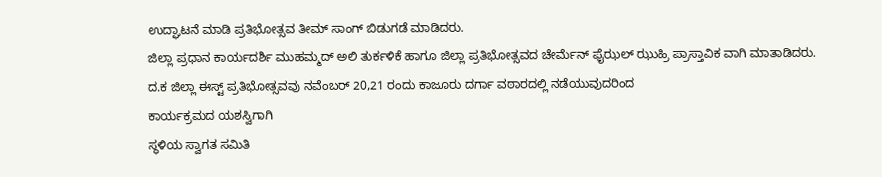ಉದ್ಘಾಟನೆ ಮಾಡಿ ಪ್ರತಿಭೋತ್ಸವ ತೀಮ್ ಸಾಂಗ್ ಬಿಡುಗಡೆ ಮಾಡಿದರು.
ಜಿಲ್ಲಾ ಪ್ರಧಾನ ಕಾರ್ಯದರ್ಶಿ ಮುಹಮ್ಮದ್ ಅಲಿ ತುರ್ಕಳಿಕೆ ಹಾಗೂ ಜಿಲ್ಲಾ ಪ್ರತಿಭೋತ್ಸವದ ಚೇರ್ಮೆನ್ ಫೈಝಲ್ ಝುಹ್ರಿ ಪ್ರಾಸ್ತಾವಿಕ ವಾಗಿ ಮಾತಾಡಿದರು.
ದ.ಕ ಜಿಲ್ಲಾ ಈಸ್ಟ್ ಪ್ರತಿಭೋತ್ಸವವು ನವೆಂಬರ್ 20,21 ರಂದು ಕಾಜೂರು ದರ್ಗಾ ವಠಾರದಲ್ಲಿ ನಡೆಯುವುದರಿಂದ
ಕಾರ್ಯಕ್ರಮದ ಯಶಸ್ವಿಗಾಗಿ
ಸ್ಥಳಿಯ ಸ್ವಾಗತ ಸಮಿತಿ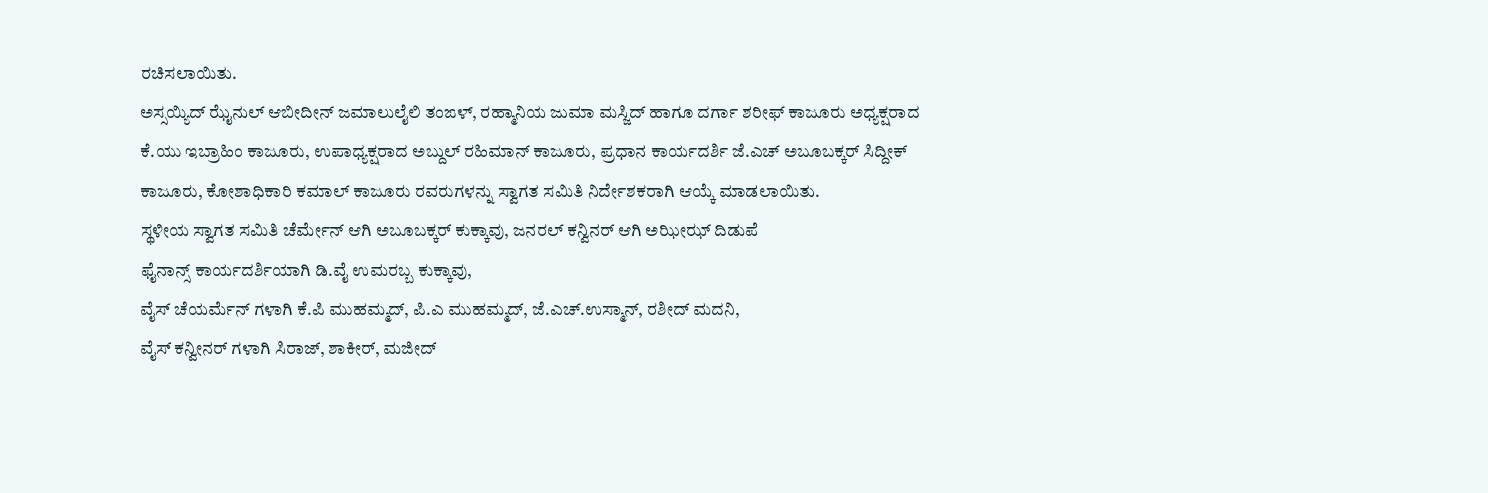ರಚಿಸಲಾಯಿತು.
ಅಸ್ಸಯ್ಯಿದ್ ಝೈನುಲ್ ಆಬೀದೀನ್ ಜಮಾಲುಲೈಲಿ ತಂಙಳ್, ರಹ್ಮಾನಿಯ ಜುಮಾ ಮಸ್ಜಿದ್ ಹಾಗೂ ದರ್ಗಾ ಶರೀಫ್ ಕಾಜೂರು ಅಧ್ಯಕ್ಷರಾದ ಕೆ.ಯು ಇಬ್ರಾಹಿಂ ಕಾಜೂರು, ಉಪಾಧ್ಯಕ್ಷರಾದ ಅಬ್ದುಲ್ ರಹಿಮಾನ್ ಕಾಜೂರು, ಪ್ರಧಾನ ಕಾರ್ಯದರ್ಶಿ ಜೆ.ಎಚ್ ಅಬೂಬಕ್ಕರ್ ಸಿದ್ದೀಕ್ ಕಾಜೂರು, ಕೋಶಾಧಿಕಾರಿ ಕಮಾಲ್ ಕಾಜೂರು ರವರುಗಳನ್ನು ಸ್ವಾಗತ ಸಮಿತಿ ನಿರ್ದೇಶಕರಾಗಿ ಆಯ್ಕೆ ಮಾಡಲಾಯಿತು.
ಸ್ಥಳೀಯ ಸ್ವಾಗತ ಸಮಿತಿ ಚೆರ್ಮೇನ್ ಆಗಿ ಅಬೂಬಕ್ಕರ್ ಕುಕ್ಕಾವು, ಜನರಲ್ ಕನ್ವಿನರ್ ಆಗಿ ಅಝೀಝ್ ದಿಡುಪೆ
ಫೈನಾನ್ಸ್ ಕಾರ್ಯದರ್ಶಿಯಾಗಿ ಡಿ.ವೈ ಉಮರಬ್ಬ ಕುಕ್ಕಾವು,
ವೈಸ್ ಚೆಯರ್ಮೆನ್ ಗಳಾಗಿ ಕೆ.ಪಿ ಮುಹಮ್ಮದ್, ಪಿ.ಎ ಮುಹಮ್ಮದ್, ಜೆ.ಎಚ್.ಉಸ್ಮಾನ್, ರಶೀದ್ ಮದನಿ,
ವೈಸ್ ಕನ್ವೀನರ್ ಗಳಾಗಿ ಸಿರಾಜ್, ಶಾಕೀರ್, ಮಜೀದ್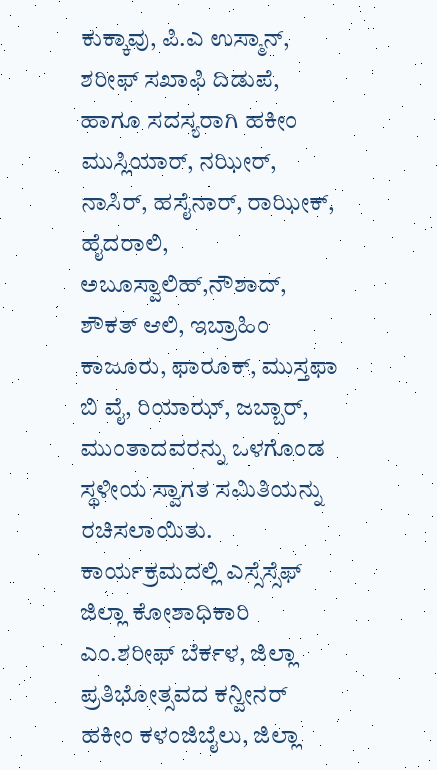ಕುಕ್ಕಾವು, ಪಿ.ಎ ಉಸ್ಮಾನ್, ಶರೀಫ್ ಸಖಾಫಿ ದಿಡುಪೆ,
ಹಾಗೂ ಸದಸ್ಯರಾಗಿ ಹಕೀಂ ಮುಸ್ಲಿಯಾರ್, ನಝೀರ್, ನಾಸಿರ್, ಹಸೈನಾರ್, ರಾಝೀಕ್, ಹೈದರಾಲಿ, ಅಬೂಸ್ವಾಲಿಹ್,ನೌಶಾದ್, ಶೌಕತ್ ಆಲಿ, ಇಬ್ರಾಹಿಂ ಕಾಜೂರು, ಫಾರೂಕ್, ಮುಸ್ತಫಾ ಬಿ ವೈ, ರಿಯಾಝ್, ಜಬ್ಬಾರ್, ಮುಂತಾದವರನ್ನು ಒಳಗೊಂಡ ಸ್ಥಳೀಯ ಸ್ವಾಗತ ಸಮಿತಿಯನ್ನು ರಚಿಸಲಾಯಿತು.
ಕಾರ್ಯಕ್ರಮದಲ್ಲಿ ಎಸ್ಸೆಸ್ಸೆಫ್ ಜಿಲ್ಲಾ ಕೋಶಾಧಿಕಾರಿ ಎಂ.ಶರೀಫ್ ಬೆರ್ಕಳ, ಜಿಲ್ಲಾ ಪ್ರತಿಭೋತ್ಸವದ ಕನ್ವೀನರ್ ಹಕೀಂ ಕಳಂಜಿಬೈಲು, ಜಿಲ್ಲಾ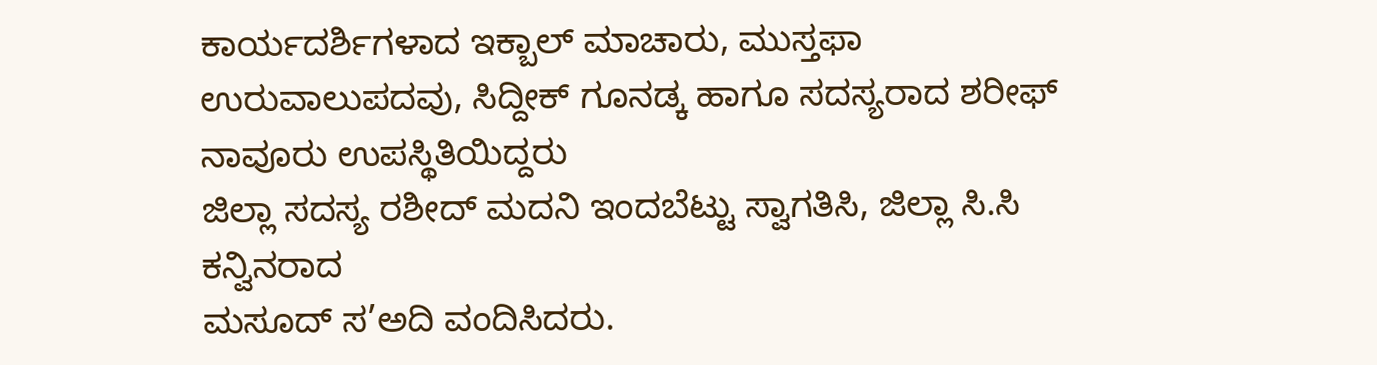ಕಾರ್ಯದರ್ಶಿಗಳಾದ ಇಕ್ಬಾಲ್ ಮಾಚಾರು, ಮುಸ್ತಫಾ ಉರುವಾಲುಪದವು, ಸಿದ್ದೀಕ್ ಗೂನಡ್ಕ ಹಾಗೂ ಸದಸ್ಯರಾದ ಶರೀಫ್ ನಾವೂರು ಉಪಸ್ಥಿತಿಯಿದ್ದರು
ಜಿಲ್ಲಾ ಸದಸ್ಯ ರಶೀದ್ ಮದನಿ ಇಂದಬೆಟ್ಟು ಸ್ವಾಗತಿಸಿ, ಜಿಲ್ಲಾ ಸಿ.ಸಿ ಕನ್ವಿನರಾದ
ಮಸೂದ್ ಸ’ಅದಿ ವಂದಿಸಿದರು.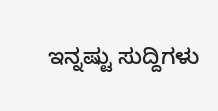ಇನ್ನಷ್ಟು ಸುದ್ದಿಗಳು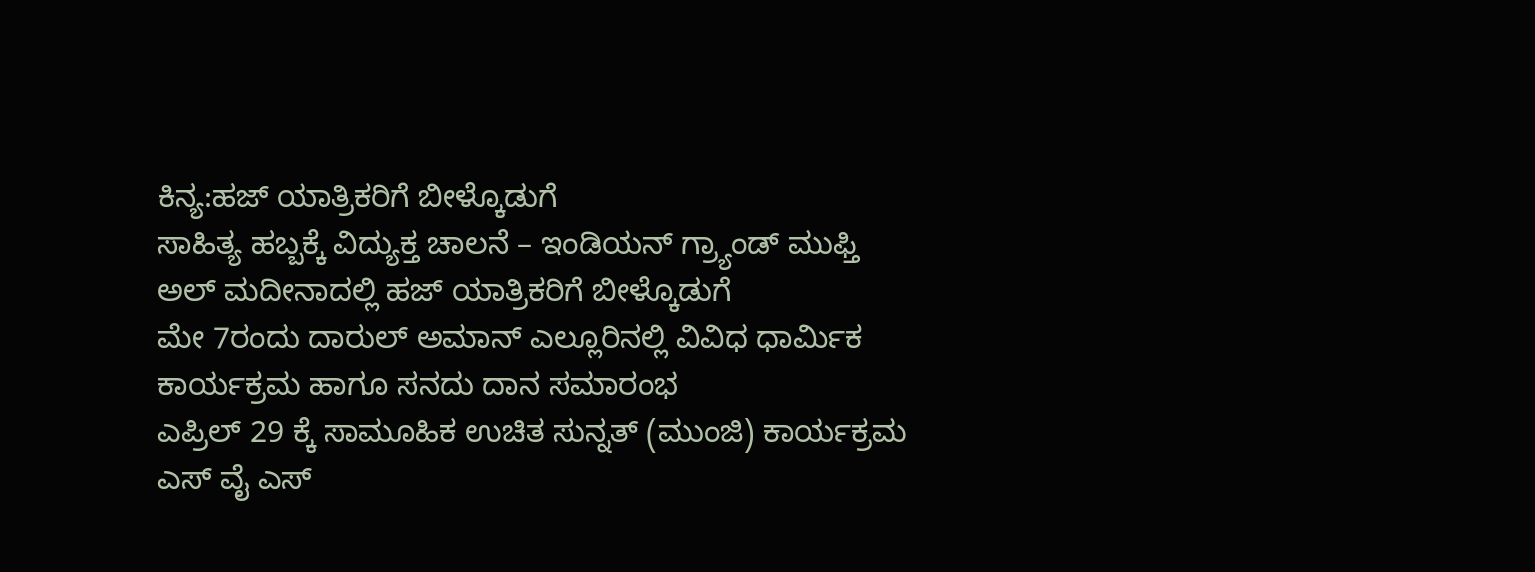ಕಿನ್ಯ:ಹಜ್ ಯಾತ್ರಿಕರಿಗೆ ಬೀಳ್ಕೊಡುಗೆ
ಸಾಹಿತ್ಯ ಹಬ್ಬಕ್ಕೆ ವಿದ್ಯುಕ್ತ ಚಾಲನೆ – ಇಂಡಿಯನ್ ಗ್ರ್ಯಾಂಡ್ ಮುಫ್ತಿ
ಅಲ್ ಮದೀನಾದಲ್ಲಿ ಹಜ್ ಯಾತ್ರಿಕರಿಗೆ ಬೀಳ್ಕೊಡುಗೆ
ಮೇ 7ರಂದು ದಾರುಲ್ ಅಮಾನ್ ಎಲ್ಲೂರಿನಲ್ಲಿ ವಿವಿಧ ಧಾರ್ಮಿಕ ಕಾರ್ಯಕ್ರಮ ಹಾಗೂ ಸನದು ದಾನ ಸಮಾರಂಭ
ಎಪ್ರಿಲ್ 29 ಕ್ಕೆ ಸಾಮೂಹಿಕ ಉಚಿತ ಸುನ್ನತ್ (ಮುಂಜಿ) ಕಾರ್ಯಕ್ರಮ
ಎಸ್ ವೈ ಎಸ್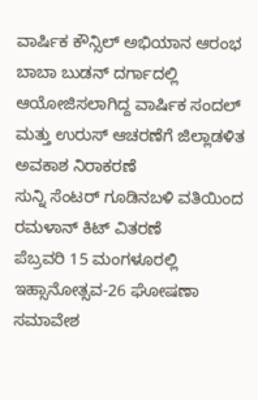ವಾರ್ಷಿಕ ಕೌನ್ಸಿಲ್ ಅಭಿಯಾನ ಆರಂಭ
ಬಾಬಾ ಬುಡನ್ ದರ್ಗಾದಲ್ಲಿ ಆಯೋಜಿಸಲಾಗಿದ್ದ ವಾರ್ಷಿಕ ಸಂದಲ್ ಮತ್ತು ಉರುಸ್ ಆಚರಣೆಗೆ ಜಿಲ್ಲಾಡಳಿತ ಅವಕಾಶ ನಿರಾಕರಣೆ
ಸುನ್ನಿ ಸೆಂಟರ್ ಗೂಡಿನಬಳಿ ವತಿಯಿಂದ ರಮಳಾನ್ ಕಿಟ್ ವಿತರಣೆ
ಪೆಬ್ರವರಿ 15 ಮಂಗಳೂರಲ್ಲಿ ಇಹ್ಸಾನೋತ್ಸವ-26 ಘೋಷಣಾ ಸಮಾವೇಶ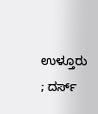ಉಳ್ತೂರು ; ದರ್ಸ್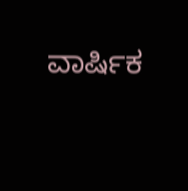ವಾರ್ಷಿಕ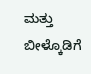ಮತ್ತು ಬೀಳ್ಕೊಡಿಗೆ